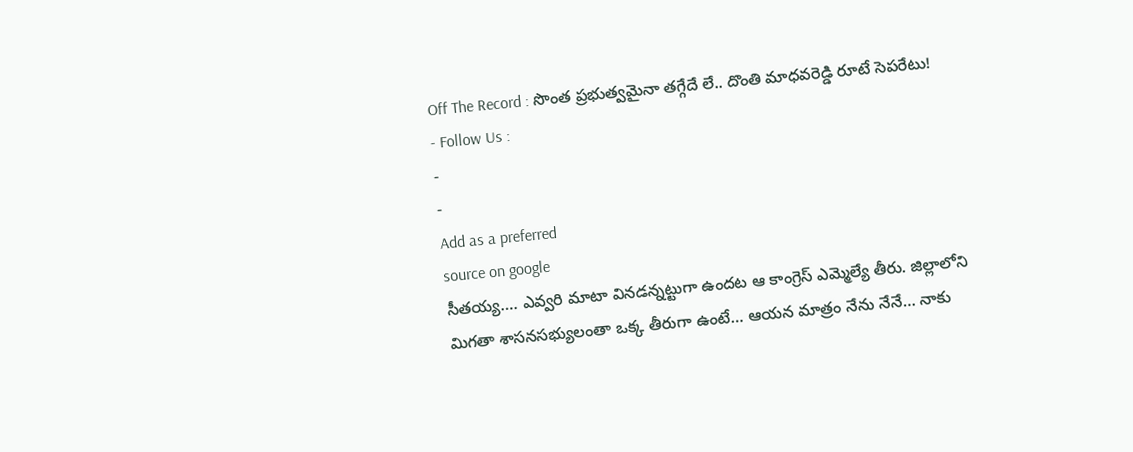Off The Record : సొంత ప్రభుత్వమైనా తగ్గేదే లే.. దొంతి మాధవరెడ్డి రూటే సెపరేటు!
- Follow Us :
-
-
Add as a preferred
source on google
సీతయ్య…. ఎవ్వరి మాటా వినడన్నట్టుగా ఉందట ఆ కాంగ్రెస్ ఎమ్మెల్యే తీరు. జిల్లాలోని మిగతా శాసనసభ్యులంతా ఒక్క తీరుగా ఉంటే… ఆయన మాత్రం నేను నేనే… నాకు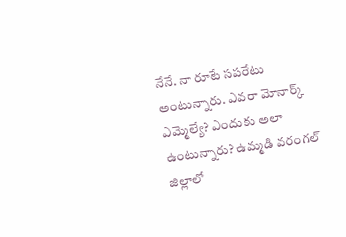నేనే. నా రూటే సపరేటు అంటున్నారు. ఎవరా మోనార్క్ ఎమ్మెల్యే? ఎందుకు అలా ఉంటున్నారు? ఉమ్మడి వరంగల్ జిల్లాలో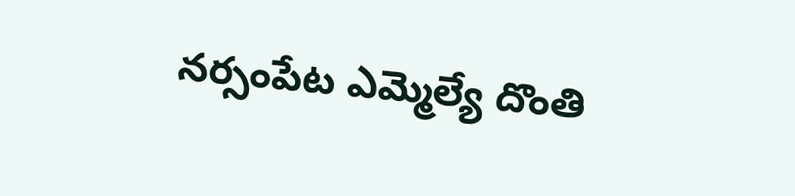నర్సంపేట ఎమ్మెల్యే దొంతి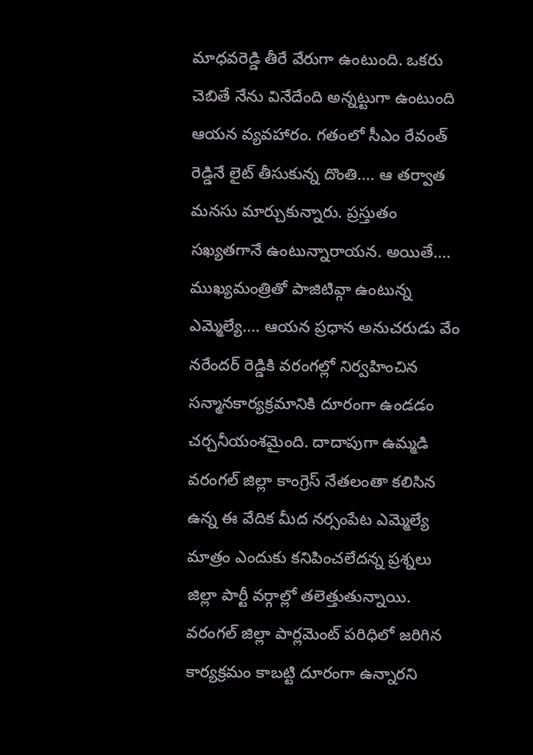మాధవరెడ్డి తీరే వేరుగా ఉంటుంది. ఒకరు చెబితే నేను వినేదేంది అన్నట్టుగా ఉంటుంది ఆయన వ్యవహారం. గతంలో సీఎం రేవంత్ రెడ్డినే లైట్ తీసుకున్న దొంతి…. ఆ తర్వాత మనసు మార్చుకున్నారు. ప్రస్తుతం సఖ్యతగానే ఉంటున్నారాయన. అయితే…. ముఖ్యమంత్రితో పాజిటివ్గా ఉంటున్న ఎమ్మెల్యే…. ఆయన ప్రధాన అనుచరుడు వేం నరేందర్ రెడ్డికి వరంగల్లో నిర్వహించిన సన్మానకార్యక్రమానికి దూరంగా ఉండడం చర్చనీయంశమైంది. దాదాపుగా ఉమ్మడి వరంగల్ జిల్లా కాంగ్రెస్ నేతలంతా కలిసిన ఉన్న ఈ వేదిక మీద నర్సంపేట ఎమ్మెల్యే మాత్రం ఎందుకు కనిపించలేదన్న ప్రశ్నలు జిల్లా పార్టీ వర్గాల్లో తలెత్తుతున్నాయి. వరంగల్ జిల్లా పార్లమెంట్ పరిధిలో జరిగిన కార్యక్రమం కాబట్టి దూరంగా ఉన్నారని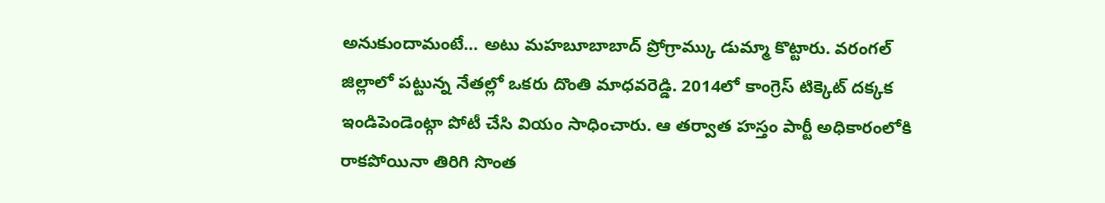అనుకుందామంటే… అటు మహబూబాబాద్ ప్రోగ్రామ్కు డుమ్మా కొట్టారు. వరంగల్ జిల్లాలో పట్టున్న నేతల్లో ఒకరు దొంతి మాధవరెడ్డి. 2014లో కాంగ్రెస్ టిక్కెట్ దక్కక ఇండిపెండెంట్గా పోటీ చేసి వియం సాధించారు. ఆ తర్వాత హస్తం పార్టీ అధికారంలోకి రాకపోయినా తిరిగి సొంత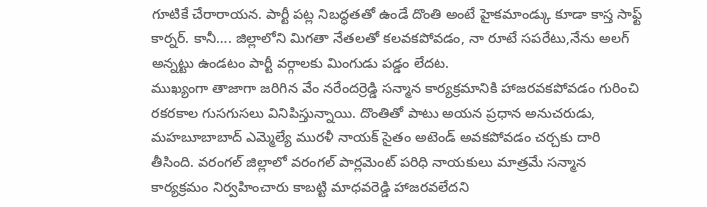గూటికే చేరారాయన. పార్టీ పట్ల నిబద్ధతతో ఉండే దొంతి అంటే హైకమాండ్కు కూడా కాస్త సాఫ్ట్ కార్నర్. కానీ…. జిల్లాలోని మిగతా నేతలతో కలవకపోవడం, నా రూటే సపరేటు,నేను అలగ్ అన్నట్టు ఉండటం పార్టీ వర్గాలకు మింగుడు పడ్డం లేదట.
ముఖ్యంగా తాజాగా జరిగిన వేం నరేందర్రెడ్డి సన్మాన కార్యక్రమానికి హాజరవకపోవడం గురించి రకరకాల గుసగుసలు వినిపిస్తున్నాయి. దొంతితో పాటు అయన ప్రధాన అనుచరుడు, మహబూబాబాద్ ఎమ్మెల్యే మురళీ నాయక్ సైతం అటెండ్ అవకపోవడం చర్చకు దారి తీసింది. వరంగల్ జిల్లాలో వరంగల్ పార్లమెంట్ పరిధి నాయకులు మాత్రమే సన్మాన కార్యక్రమం నిర్వహించారు కాబట్టి మాధవరెడ్డి హాజరవలేదని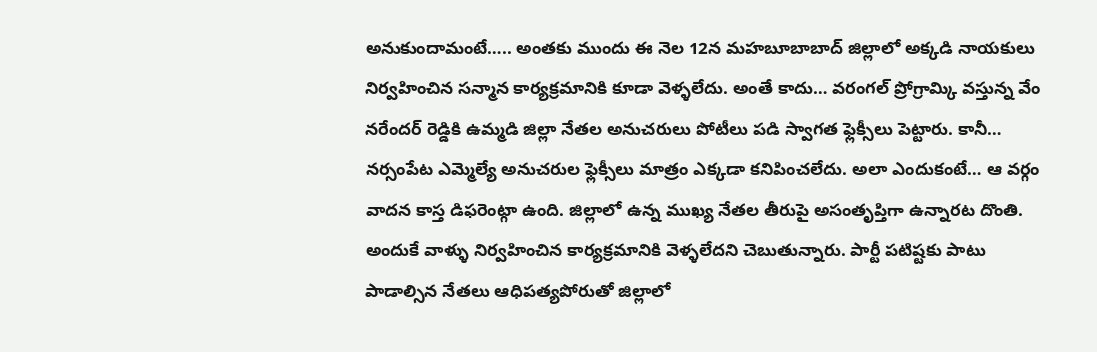అనుకుందామంటే….. అంతకు ముందు ఈ నెల 12న మహబూబాబాద్ జిల్లాలో అక్కడి నాయకులు నిర్వహించిన సన్మాన కార్యక్రమానికి కూడా వెళ్ళలేదు. అంతే కాదు… వరంగల్ ప్రోగ్రామ్కి వస్తున్న వేం నరేందర్ రెడ్డికి ఉమ్మడి జిల్లా నేతల అనుచరులు పోటీలు పడి స్వాగత ఫ్లెక్సీలు పెట్టారు. కానీ… నర్సంపేట ఎమ్మెల్యే అనుచరుల ఫ్లెక్సీలు మాత్రం ఎక్కడా కనిపించలేదు. అలా ఎందుకంటే… ఆ వర్గం వాదన కాస్త డిఫరెంట్గా ఉంది. జిల్లాలో ఉన్న ముఖ్య నేతల తీరుపై అసంతృప్తిగా ఉన్నారట దొంతి. అందుకే వాళ్ళు నిర్వహించిన కార్యక్రమానికి వెళ్ళలేదని చెబుతున్నారు. పార్టీ పటిష్టకు పాటు పాడాల్సిన నేతలు ఆధిపత్యపోరుతో జిల్లాలో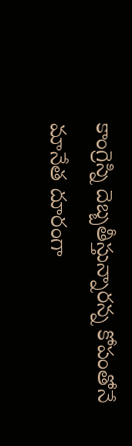కాంగ్రెస్ని దెబ్బతీస్తున్నారన్న కోపంతోనే మానేత దూరంగా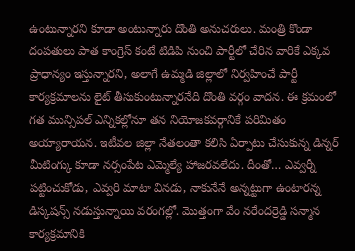ఉంటున్నారని కూడా అంటున్నారు దొంతి అనుచరులు. మంత్రి కొండా దంపతులు పాత కాంగ్రెస్ కంటే టిడిపి నుంచి పార్టీలో చేరిన వారికే ఎక్కవ ప్రాధాన్యం ఇస్తున్నారని, అలాగే ఉమ్మడి జిల్లాలో నిర్వహించే పార్టీ కార్యక్రమాలను లైట్ తీసుకుంటున్నారనేది దొంతి వర్గం వాదన. ఈ క్రమంలో గత మున్సిపల్ ఎన్నికల్లోనూ తన నియోజకవర్గానికే పరిమితం అయ్యారాయన. ఇటీవల జిల్లా నేతలంతా కలిసి ఏర్పాటు చేసుకున్న డిన్నర్ మీటింగ్కు కూడా నర్సంపేట ఎమ్మెల్యే హాజరవలేదు. దీంతో… ఎవ్వర్నీ పట్టించుకోడు, ఎవ్వరి మాటా వినడు, నాకునేనే అన్నట్టుగా ఉంటారన్న డిస్కషన్స్ నడుస్తున్నాయి వరంగల్లో. మొత్తంగా వేం నరేందర్రెడ్డి సన్మాన కార్యక్రమానికి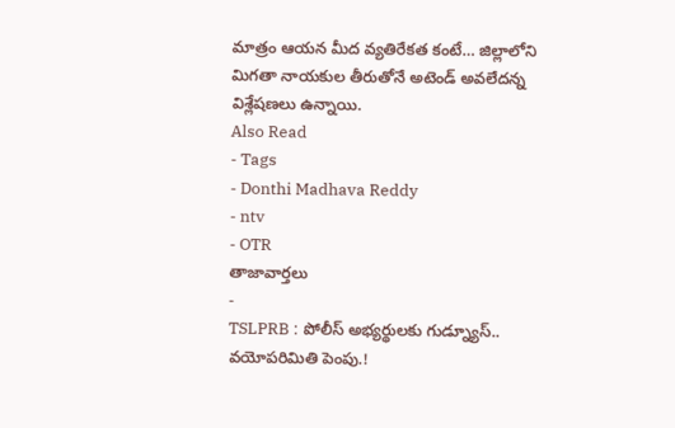మాత్రం ఆయన మీద వ్యతిరేకత కంటే… జిల్లాలోని మిగతా నాయకుల తీరుతోనే అటెండ్ అవలేదన్న విశ్లేషణలు ఉన్నాయి.
Also Read
- Tags
- Donthi Madhava Reddy
- ntv
- OTR
తాజావార్తలు
-
TSLPRB : పోలీస్ అభ్యర్థులకు గుడ్న్యూస్.. వయోపరిమితి పెంపు.!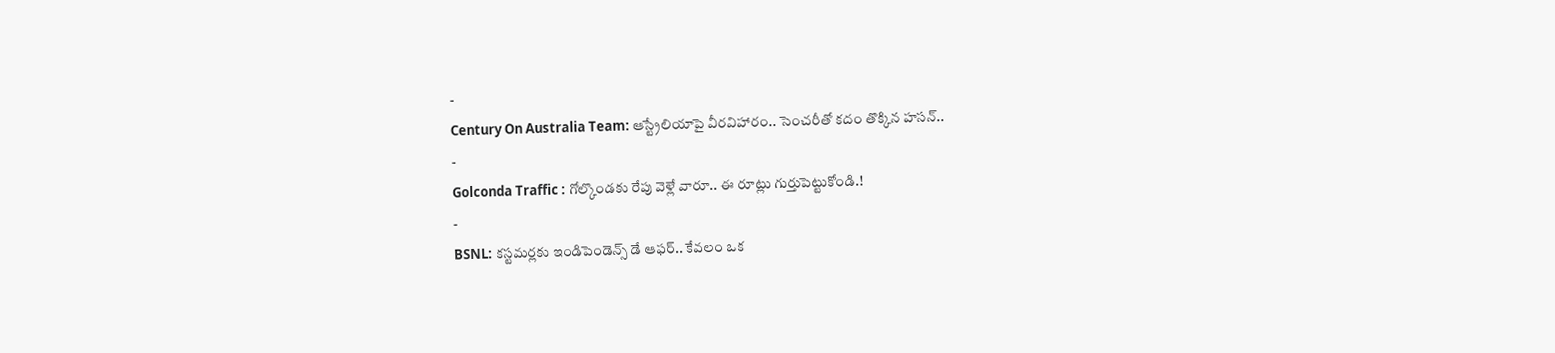-
Century On Australia Team: ఆస్ట్రేలియాపై వీరవిహారం.. సెంచరీతో కదం తొక్కిన హసన్..
-
Golconda Traffic : గోల్కొండకు రేపు వెళ్లే వారూ.. ఈ రూట్లు గుర్తుపెట్టుకోండి.!
-
BSNL: కస్టమర్లకు ఇండిపెండెన్స్ డే ఆఫర్.. కేవలం ఒక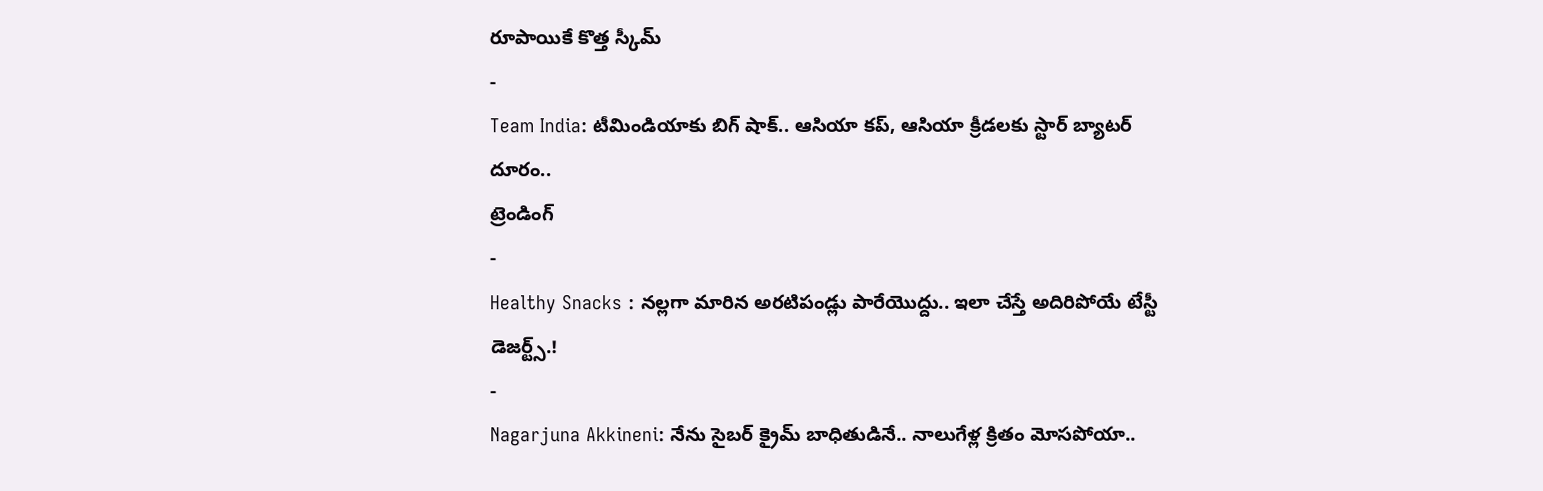రూపాయికే కొత్త స్కీమ్
-
Team India: టీమిండియాకు బిగ్ షాక్.. ఆసియా కప్, ఆసియా క్రీడలకు స్టార్ బ్యాటర్ దూరం..
ట్రెండింగ్
-
Healthy Snacks : నల్లగా మారిన అరటిపండ్లు పారేయొద్దు.. ఇలా చేస్తే అదిరిపోయే టేస్టీ డెజర్ట్స్.!
-
Nagarjuna Akkineni: నేను సైబర్ క్రైమ్ బాధితుడినే.. నాలుగేళ్ల క్రితం మోసపోయా..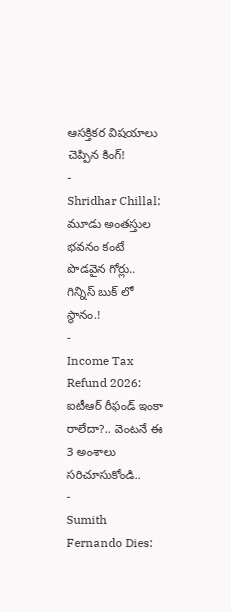ఆసక్తికర విషయాలు చెప్పిన కింగ్!
-
Shridhar Chillal: మూడు అంతస్తుల భవనం కంటే పొడవైన గోర్లు.. గిన్నిస్ బుక్ లో స్థానం.!
-
Income Tax Refund 2026: ఐటీఆర్ రీఫండ్ ఇంకా రాలేదా?.. వెంటనే ఈ 3 అంశాలు సరిచూసుకోండి..
-
Sumith Fernando Dies: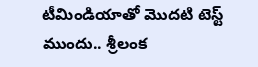టీమిండియాతో మొదటి టెస్ట్ ముందు.. శ్రీలంక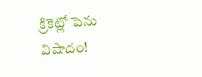క్రికెట్లో పెను విషాదం!